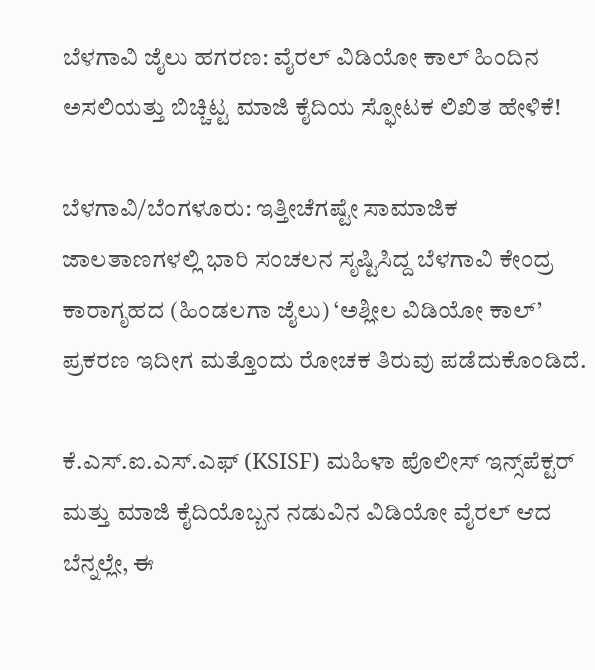ಬೆಳಗಾವಿ ಜೈಲು ಹಗರಣ: ವೈರಲ್ ವಿಡಿಯೋ ಕಾಲ್ ಹಿಂದಿನ ಅಸಲಿಯತ್ತು ಬಿಚ್ಚಿಟ್ಟ ಮಾಜಿ ಕೈದಿಯ ಸ್ಫೋಟಕ ಲಿಖಿತ ಹೇಳಿಕೆ!

ಬೆಳಗಾವಿ/ಬೆಂಗಳೂರು: ಇತ್ತೀಚೆಗಷ್ಟೇ ಸಾಮಾಜಿಕ ಜಾಲತಾಣಗಳಲ್ಲಿ ಭಾರಿ ಸಂಚಲನ ಸೃಷ್ಟಿಸಿದ್ದ ಬೆಳಗಾವಿ ಕೇಂದ್ರ ಕಾರಾಗೃಹದ (ಹಿಂಡಲಗಾ ಜೈಲು) ‘ಅಶ್ಲೀಲ ವಿಡಿಯೋ ಕಾಲ್’ ಪ್ರಕರಣ ಇದೀಗ ಮತ್ತೊಂದು ರೋಚಕ ತಿರುವು ಪಡೆದುಕೊಂಡಿದೆ.

ಕೆ.ಎಸ್.ಐ.ಎಸ್.ಎಫ್ (KSISF) ಮಹಿಳಾ ಪೊಲೀಸ್ ಇನ್ಸ್‌ಪೆಕ್ಟರ್ ಮತ್ತು ಮಾಜಿ ಕೈದಿಯೊಬ್ಬನ ನಡುವಿನ ವಿಡಿಯೋ ವೈರಲ್ ಆದ ಬೆನ್ನಲ್ಲೇ, ಈ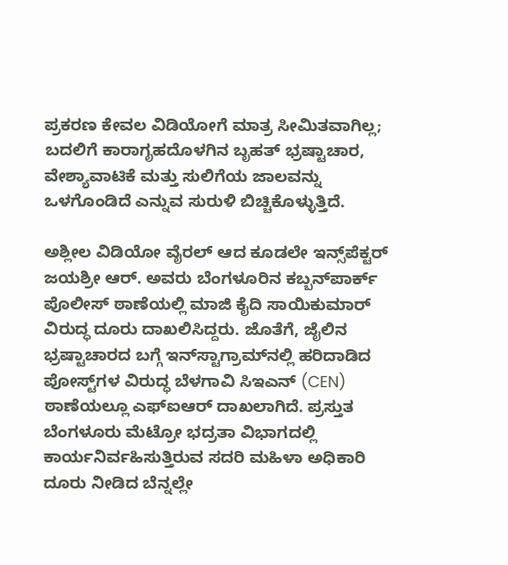ಪ್ರಕರಣ ಕೇವಲ ವಿಡಿಯೋಗೆ ಮಾತ್ರ ಸೀಮಿತವಾಗಿಲ್ಲ; ಬದಲಿಗೆ ಕಾರಾಗೃಹದೊಳಗಿನ ಬೃಹತ್ ಭ್ರಷ್ಟಾಚಾರ, ವೇಶ್ಯಾವಾಟಿಕೆ ಮತ್ತು ಸುಲಿಗೆಯ ಜಾಲವನ್ನು ಒಳಗೊಂಡಿದೆ ಎನ್ನುವ ಸುರುಳಿ ಬಿಚ್ಚಿಕೊಳ್ಳುತ್ತಿದೆ.

ಅಶ್ಲೀಲ ವಿಡಿಯೋ ವೈರಲ್ ಆದ ಕೂಡಲೇ ಇನ್ಸ್‌ಪೆಕ್ಟರ್ ಜಯಶ್ರೀ ಆರ್. ಅವರು ಬೆಂಗಳೂರಿನ ಕಬ್ಬನ್‌ಪಾರ್ಕ್ ಪೊಲೀಸ್ ಠಾಣೆಯಲ್ಲಿ ಮಾಜಿ ಕೈದಿ ಸಾಯಿಕುಮಾರ್ ವಿರುದ್ಧ ದೂರು ದಾಖಲಿಸಿದ್ದರು. ಜೊತೆಗೆ, ಜೈಲಿನ ಭ್ರಷ್ಟಾಚಾರದ ಬಗ್ಗೆ ಇನ್‌ಸ್ಟಾಗ್ರಾಮ್‌ನಲ್ಲಿ ಹರಿದಾಡಿದ ಪೋಸ್ಟ್‌ಗಳ ವಿರುದ್ಧ ಬೆಳಗಾವಿ ಸಿಇಎನ್ (CEN) ಠಾಣೆಯಲ್ಲೂ ಎಫ್‌ಐಆರ್ ದಾಖಲಾಗಿದೆ. ಪ್ರಸ್ತುತ ಬೆಂಗಳೂರು ಮೆಟ್ರೋ ಭದ್ರತಾ ವಿಭಾಗದಲ್ಲಿ ಕಾರ್ಯನಿರ್ವಹಿಸುತ್ತಿರುವ ಸದರಿ ಮಹಿಳಾ ಅಧಿಕಾರಿ ದೂರು ನೀಡಿದ ಬೆನ್ನಲ್ಲೇ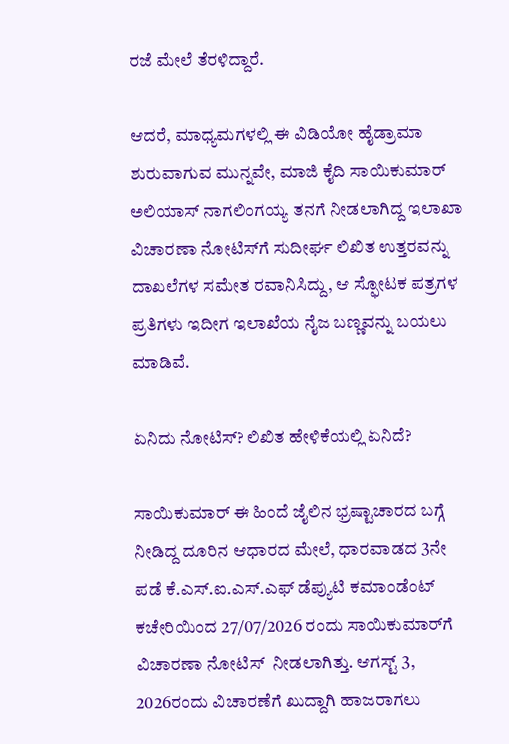ರಜೆ ಮೇಲೆ ತೆರಳಿದ್ದಾರೆ.

ಆದರೆ, ಮಾಧ್ಯಮಗಳಲ್ಲಿ ಈ ವಿಡಿಯೋ ಹೈಡ್ರಾಮಾ ಶುರುವಾಗುವ ಮುನ್ನವೇ, ಮಾಜಿ ಕೈದಿ ಸಾಯಿಕುಮಾರ್ ಅಲಿಯಾಸ್ ನಾಗಲಿಂಗಯ್ಯ ತನಗೆ ನೀಡಲಾಗಿದ್ದ ಇಲಾಖಾ ವಿಚಾರಣಾ ನೋಟಿಸ್‌ಗೆ ಸುದೀರ್ಘ ಲಿಖಿತ ಉತ್ತರವನ್ನು ದಾಖಲೆಗಳ ಸಮೇತ ರವಾನಿಸಿದ್ದು, ಆ ಸ್ಫೋಟಕ ಪತ್ರಗಳ ಪ್ರತಿಗಳು ಇದೀಗ ಇಲಾಖೆಯ ನೈಜ ಬಣ್ಣವನ್ನು ಬಯಲು ಮಾಡಿವೆ.

ಏನಿದು ನೋಟಿಸ್? ಲಿಖಿತ ಹೇಳಿಕೆಯಲ್ಲಿ ಏನಿದೆ?

ಸಾಯಿಕುಮಾರ್ ಈ ಹಿಂದೆ ಜೈಲಿನ ಭ್ರಷ್ಟಾಚಾರದ ಬಗ್ಗೆ ನೀಡಿದ್ದ ದೂರಿನ ಆಧಾರದ ಮೇಲೆ, ಧಾರವಾಡದ 3ನೇ ಪಡೆ ಕೆ.ಎಸ್.ಐ.ಎಸ್.ಎಫ್ ಡೆಪ್ಯುಟಿ ಕಮಾಂಡೆಂಟ್ ಕಚೇರಿಯಿಂದ 27/07/2026 ರಂದು ಸಾಯಿಕುಮಾರ್‌ಗೆ ವಿಚಾರಣಾ ನೋಟಿಸ್  ನೀಡಲಾಗಿತ್ತು. ಆಗಸ್ಟ್ 3, 2026ರಂದು ವಿಚಾರಣೆಗೆ ಖುದ್ದಾಗಿ ಹಾಜರಾಗಲು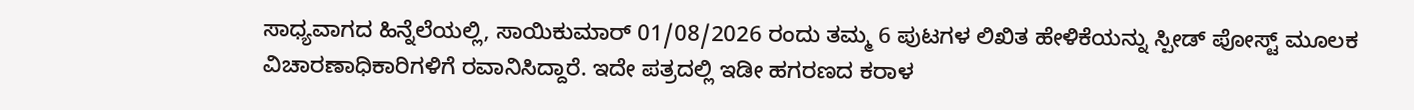ಸಾಧ್ಯವಾಗದ ಹಿನ್ನೆಲೆಯಲ್ಲಿ, ಸಾಯಿಕುಮಾರ್ 01/08/2026 ರಂದು ತಮ್ಮ 6 ಪುಟಗಳ ಲಿಖಿತ ಹೇಳಿಕೆಯನ್ನು ಸ್ಪೀಡ್ ಪೋಸ್ಟ್ ಮೂಲಕ ವಿಚಾರಣಾಧಿಕಾರಿಗಳಿಗೆ ರವಾನಿಸಿದ್ದಾರೆ. ಇದೇ ಪತ್ರದಲ್ಲಿ ಇಡೀ ಹಗರಣದ ಕರಾಳ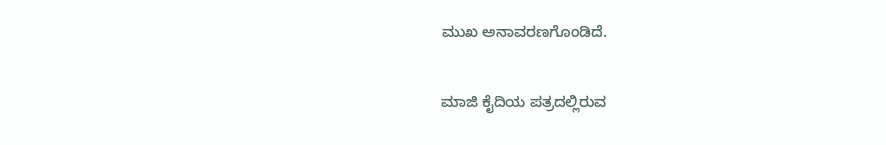ಮುಖ ಅನಾವರಣಗೊಂಡಿದೆ.

ಮಾಜಿ ಕೈದಿಯ ಪತ್ರದಲ್ಲಿರುವ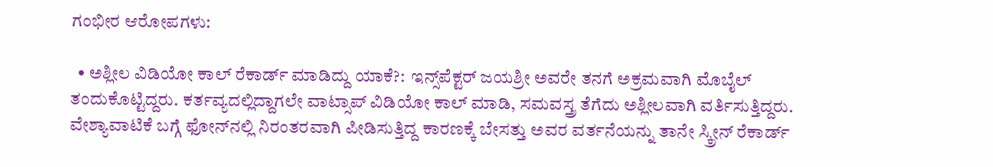ಗಂಭೀರ ಆರೋಪಗಳು:

  • ಅಶ್ಲೀಲ ವಿಡಿಯೋ ಕಾಲ್ ರೆಕಾರ್ಡ್ ಮಾಡಿದ್ದು ಯಾಕೆ?:  ಇನ್ಸ್‌ಪೆಕ್ಟರ್ ಜಯಶ್ರೀ ಅವರೇ ತನಗೆ ಅಕ್ರಮವಾಗಿ ಮೊಬೈಲ್ ತಂದುಕೊಟ್ಟಿದ್ದರು. ಕರ್ತವ್ಯದಲ್ಲಿದ್ದಾಗಲೇ ವಾಟ್ಸಾಪ್ ವಿಡಿಯೋ ಕಾಲ್ ಮಾಡಿ, ಸಮವಸ್ತ್ರ ತೆಗೆದು ಅಶ್ಲೀಲವಾಗಿ ವರ್ತಿಸುತ್ತಿದ್ದರು. ವೇಶ್ಯಾವಾಟಿಕೆ ಬಗ್ಗೆ ಫೋನ್‌ನಲ್ಲಿ ನಿರಂತರವಾಗಿ ಪೀಡಿಸುತ್ತಿದ್ದ ಕಾರಣಕ್ಕೆ ಬೇಸತ್ತು ಅವರ ವರ್ತನೆಯನ್ನು ತಾನೇ ಸ್ಕ್ರೀನ್ ರೆಕಾರ್ಡ್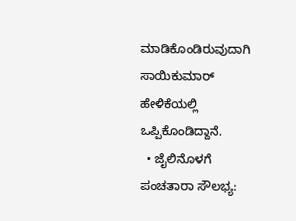ಮಾಡಿಕೊಂಡಿರುವುದಾಗಿ ಸಾಯಿಕುಮಾರ್ ಹೇಳಿಕೆಯಲ್ಲಿ ಒಪ್ಪಿಕೊಂಡಿದ್ದಾನೆ.
  • ಜೈಲಿನೊಳಗೆ ಪಂಚತಾರಾ ಸೌಲಭ್ಯ: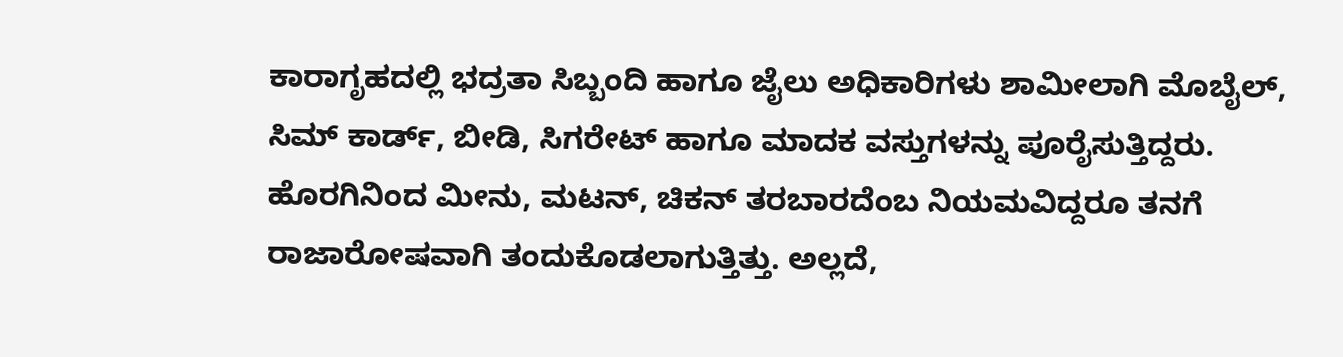ಕಾರಾಗೃಹದಲ್ಲಿ ಭದ್ರತಾ ಸಿಬ್ಬಂದಿ ಹಾಗೂ ಜೈಲು ಅಧಿಕಾರಿಗಳು ಶಾಮೀಲಾಗಿ ಮೊಬೈಲ್, ಸಿಮ್ ಕಾರ್ಡ್, ಬೀಡಿ, ಸಿಗರೇಟ್ ಹಾಗೂ ಮಾದಕ ವಸ್ತುಗಳನ್ನು ಪೂರೈಸುತ್ತಿದ್ದರು. ಹೊರಗಿನಿಂದ ಮೀನು, ಮಟನ್, ಚಿಕನ್ ತರಬಾರದೆಂಬ ನಿಯಮವಿದ್ದರೂ ತನಗೆ ರಾಜಾರೋಷವಾಗಿ ತಂದುಕೊಡಲಾಗುತ್ತಿತ್ತು. ಅಲ್ಲದೆ,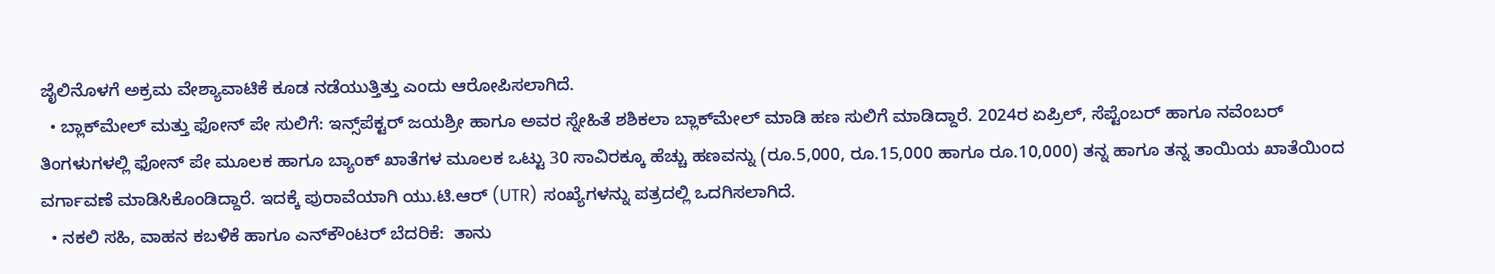ಜೈಲಿನೊಳಗೆ ಅಕ್ರಮ ವೇಶ್ಯಾವಾಟಿಕೆ ಕೂಡ ನಡೆಯುತ್ತಿತ್ತು ಎಂದು ಆರೋಪಿಸಲಾಗಿದೆ.
  • ಬ್ಲಾಕ್‌ಮೇಲ್ ಮತ್ತು ಫೋನ್ ಪೇ ಸುಲಿಗೆ: ಇನ್ಸ್‌ಪೆಕ್ಟರ್ ಜಯಶ್ರೀ ಹಾಗೂ ಅವರ ಸ್ನೇಹಿತೆ ಶಶಿಕಲಾ ಬ್ಲಾಕ್‌ಮೇಲ್ ಮಾಡಿ ಹಣ ಸುಲಿಗೆ ಮಾಡಿದ್ದಾರೆ. 2024ರ ಏಪ್ರಿಲ್, ಸೆಪ್ಟೆಂಬರ್ ಹಾಗೂ ನವೆಂಬರ್ ತಿಂಗಳುಗಳಲ್ಲಿ ಫೋನ್ ಪೇ ಮೂಲಕ ಹಾಗೂ ಬ್ಯಾಂಕ್ ಖಾತೆಗಳ ಮೂಲಕ ಒಟ್ಟು 30 ಸಾವಿರಕ್ಕೂ ಹೆಚ್ಚು ಹಣವನ್ನು (ರೂ.5,000, ರೂ.15,000 ಹಾಗೂ ರೂ.10,000) ತನ್ನ ಹಾಗೂ ತನ್ನ ತಾಯಿಯ ಖಾತೆಯಿಂದ ವರ್ಗಾವಣೆ ಮಾಡಿಸಿಕೊಂಡಿದ್ದಾರೆ. ಇದಕ್ಕೆ ಪುರಾವೆಯಾಗಿ ಯು.ಟಿ.ಆರ್ (UTR) ಸಂಖ್ಯೆಗಳನ್ನು ಪತ್ರದಲ್ಲಿ ಒದಗಿಸಲಾಗಿದೆ.
  • ನಕಲಿ ಸಹಿ, ವಾಹನ ಕಬಳಿಕೆ ಹಾಗೂ ಎನ್‌ಕೌಂಟರ್ ಬೆದರಿಕೆ:  ತಾನು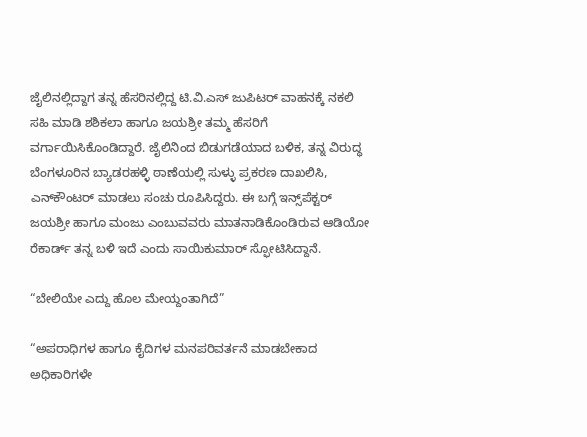ಜೈಲಿನಲ್ಲಿದ್ದಾಗ ತನ್ನ ಹೆಸರಿನಲ್ಲಿದ್ದ ಟಿ.ವಿ.ಎಸ್ ಜುಪಿಟರ್ ವಾಹನಕ್ಕೆ ನಕಲಿ ಸಹಿ ಮಾಡಿ ಶಶಿಕಲಾ ಹಾಗೂ ಜಯಶ್ರೀ ತಮ್ಮ ಹೆಸರಿಗೆ ವರ್ಗಾಯಿಸಿಕೊಂಡಿದ್ದಾರೆ. ಜೈಲಿನಿಂದ ಬಿಡುಗಡೆಯಾದ ಬಳಿಕ, ತನ್ನ ವಿರುದ್ಧ ಬೆಂಗಳೂರಿನ ಬ್ಯಾಡರಹಳ್ಳಿ ಠಾಣೆಯಲ್ಲಿ ಸುಳ್ಳು ಪ್ರಕರಣ ದಾಖಲಿಸಿ, ಎನ್‌ಕೌಂಟರ್ ಮಾಡಲು ಸಂಚು ರೂಪಿಸಿದ್ದರು. ಈ ಬಗ್ಗೆ ಇನ್ಸ್‌ಪೆಕ್ಟರ್ ಜಯಶ್ರೀ ಹಾಗೂ ಮಂಜು ಎಂಬುವವರು ಮಾತನಾಡಿಕೊಂಡಿರುವ ಆಡಿಯೋ ರೆಕಾರ್ಡ್ ತನ್ನ ಬಳಿ ಇದೆ ಎಂದು ಸಾಯಿಕುಮಾರ್ ಸ್ಫೋಟಿಸಿದ್ದಾನೆ.

“ಬೇಲಿಯೇ ಎದ್ದು ಹೊಲ ಮೇಯ್ದಂತಾಗಿದೆ”

“ಅಪರಾಧಿಗಳ ಹಾಗೂ ಕೈದಿಗಳ ಮನಪರಿವರ್ತನೆ ಮಾಡಬೇಕಾದ ಅಧಿಕಾರಿಗಳೇ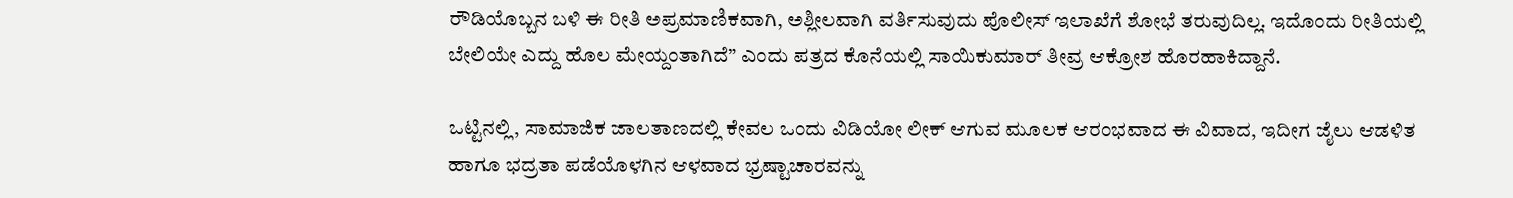ರೌಡಿಯೊಬ್ಬನ ಬಳಿ ಈ ರೀತಿ ಅಪ್ರಮಾಣಿಕವಾಗಿ, ಅಶ್ಲೀಲವಾಗಿ ವರ್ತಿಸುವುದು ಪೊಲೀಸ್ ಇಲಾಖೆಗೆ ಶೋಭೆ ತರುವುದಿಲ್ಲ. ಇದೊಂದು ರೀತಿಯಲ್ಲಿ ಬೇಲಿಯೇ ಎದ್ದು ಹೊಲ ಮೇಯ್ದಂತಾಗಿದೆ” ಎಂದು ಪತ್ರದ ಕೊನೆಯಲ್ಲಿ ಸಾಯಿಕುಮಾರ್ ತೀವ್ರ ಆಕ್ರೋಶ ಹೊರಹಾಕಿದ್ದಾನೆ.

ಒಟ್ಟಿನಲ್ಲಿ, ಸಾಮಾಜಿಕ ಜಾಲತಾಣದಲ್ಲಿ ಕೇವಲ ಒಂದು ವಿಡಿಯೋ ಲೀಕ್ ಆಗುವ ಮೂಲಕ ಆರಂಭವಾದ ಈ ವಿವಾದ, ಇದೀಗ ಜೈಲು ಆಡಳಿತ ಹಾಗೂ ಭದ್ರತಾ ಪಡೆಯೊಳಗಿನ ಆಳವಾದ ಭ್ರಷ್ಟಾಚಾರವನ್ನು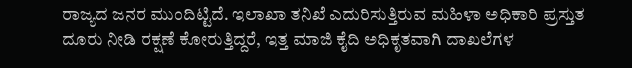ರಾಜ್ಯದ ಜನರ ಮುಂದಿಟ್ಟಿದೆ. ಇಲಾಖಾ ತನಿಖೆ ಎದುರಿಸುತ್ತಿರುವ ಮಹಿಳಾ ಅಧಿಕಾರಿ ಪ್ರಸ್ತುತ ದೂರು ನೀಡಿ ರಕ್ಷಣೆ ಕೋರುತ್ತಿದ್ದರೆ, ಇತ್ತ ಮಾಜಿ ಕೈದಿ ಅಧಿಕೃತವಾಗಿ ದಾಖಲೆಗಳ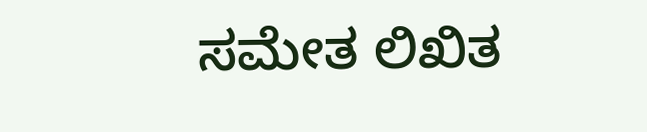ಸಮೇತ ಲಿಖಿತ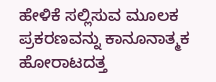ಹೇಳಿಕೆ ಸಲ್ಲಿಸುವ ಮೂಲಕ ಪ್ರಕರಣವನ್ನು ಕಾನೂನಾತ್ಮಕ ಹೋರಾಟದತ್ತ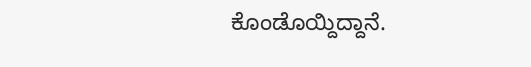ಕೊಂಡೊಯ್ದಿದ್ದಾನೆ.